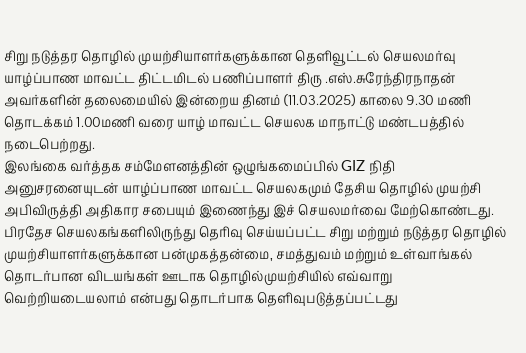சிறு நடுத்தர தொழில் முயற்சியாளர்களுக்கான தெளிவூட்டல் செயலமர்வு யாழ்ப்பாண மாவட்ட திட்டமிடல் பணிப்பாளர் திரு .எஸ்.சுரேந்திரநாதன் அவர்களின் தலைமையில் இன்றைய தினம் (11.03.2025) காலை 9.30 மணி தொடக்கம் 1.00மணி வரை யாழ் மாவட்ட செயலக மாநாட்டு மண்டபத்தில் நடைபெற்றது.
இலங்கை வர்த்தக சம்மேளனத்தின் ஒழுங்கமைப்பில் GIZ நிதி அனுசரனையுடன் யாழ்ப்பாண மாவட்ட செயலகமும் தேசிய தொழில் முயற்சி அபிவிருத்தி அதிகார சபையும் இணைந்து இச் செயலமர்வை மேற்கொண்டது.
பிரதேச செயலகங்களிலிருந்து தெரிவு செய்யப்பட்ட சிறு மற்றும் நடுத்தர தொழில் முயற்சியாளர்களுக்கான பன்முகத்தன்மை, சமத்துவம் மற்றும் உள்வாங்கல் தொடர்பான விடயங்கள் ஊடாக தொழில்முயற்சியில் எவ்வாறு வெற்றியடையலாம் என்பது தொடர்பாக தெளிவுபடுத்தப்பட்டது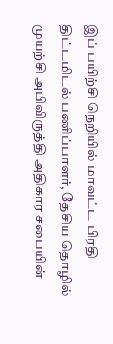இப் பயிற்சி நெறியில் மாவட்ட பிரதி திட்டமிடல் பணிப்பாளர், தேசிய தொழில் முயற்சி அபிவிருத்தி அதிகார சபையின்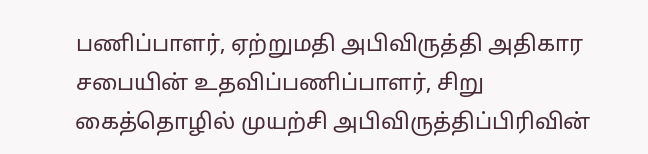பணிப்பாளர், ஏற்றுமதி அபிவிருத்தி அதிகார சபையின் உதவிப்பணிப்பாளர், சிறு கைத்தொழில் முயற்சி அபிவிருத்திப்பிரிவின்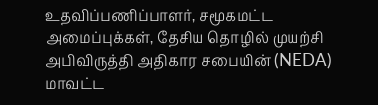உதவிப்பணிப்பாளர், சமூகமட்ட அமைப்புக்கள், தேசிய தொழில் முயற்சி அபிவிருத்தி அதிகார சபையின் (NEDA) மாவட்ட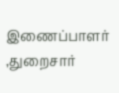இணைப்பாளர் ,துறைசார்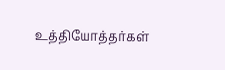உத்தியோத்தர்கள்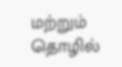மற்றும் தொழில்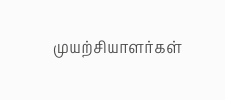முயற்சியாளர்கள்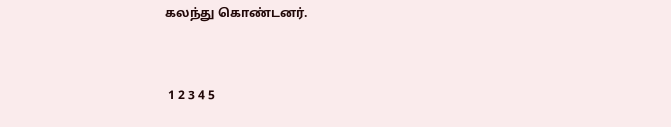கலந்து கொண்டனர்.


 1 2 3 4 5